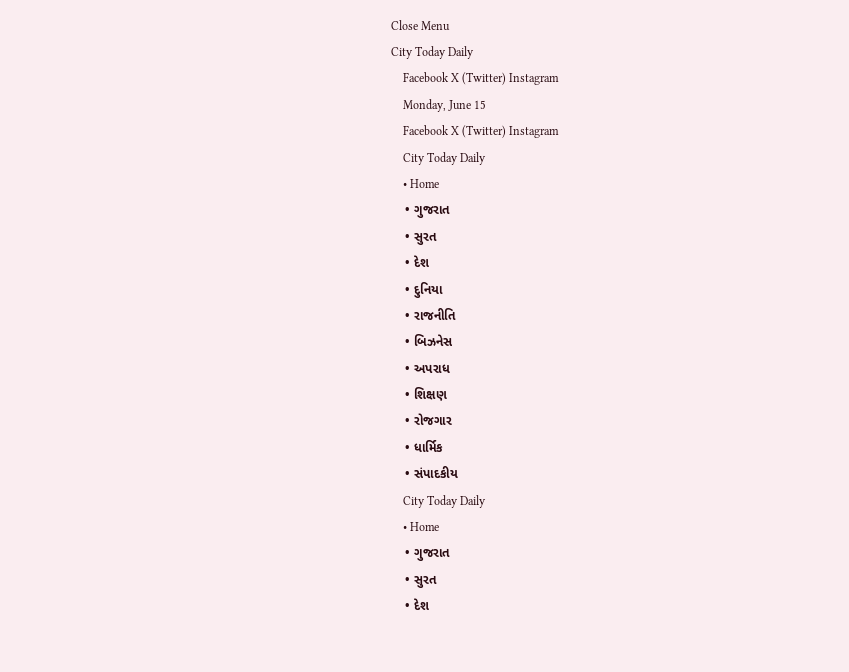Close Menu
City Today Daily
    Facebook X (Twitter) Instagram
    Monday, June 15
    Facebook X (Twitter) Instagram
    City Today Daily
    • Home
    • ગુજરાત
    • સુરત
    • દેશ
    • દુનિયા
    • રાજનીતિ
    • બિઝનેસ
    • અપરાધ
    • શિક્ષણ
    • રોજગાર
    • ધાર્મિક
    • સંપાદકીય
    City Today Daily
    • Home
    • ગુજરાત
    • સુરત
    • દેશ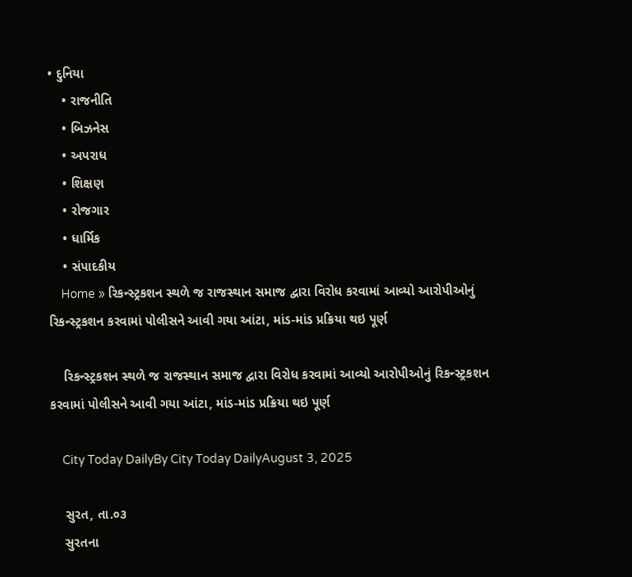• દુનિયા
    • રાજનીતિ
    • બિઝનેસ
    • અપરાધ
    • શિક્ષણ
    • રોજગાર
    • ધાર્મિક
    • સંપાદકીય
    Home » રિકન્સ્ટ્રકશન સ્થળે જ રાજસ્થાન સમાજ દ્વારા વિરોધ કરવામાં આવ્યો આરોપીઓનું રિકન્સ્ટ્રકશન કરવામાં પોલીસને આવી ગયા આંટા, માંડ-માંડ પ્રક્રિયા થઇ પૂર્ણ

    રિકન્સ્ટ્રકશન સ્થળે જ રાજસ્થાન સમાજ દ્વારા વિરોધ કરવામાં આવ્યો આરોપીઓનું રિકન્સ્ટ્રકશન કરવામાં પોલીસને આવી ગયા આંટા, માંડ-માંડ પ્રક્રિયા થઇ પૂર્ણ

    City Today DailyBy City Today DailyAugust 3, 2025

    સુરત, તા.૦૩
    સુરતના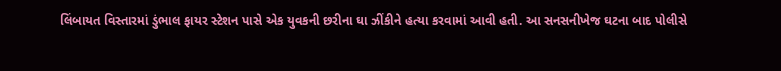લિંબાયત વિસ્તારમાં ડુંભાલ ફાયર સ્ટેશન પાસે એક યુવકની છરીના ઘા ઝીંકીને હત્યા કરવામાં આવી હતી. આ સનસનીખેજ ઘટના બાદ પોલીસે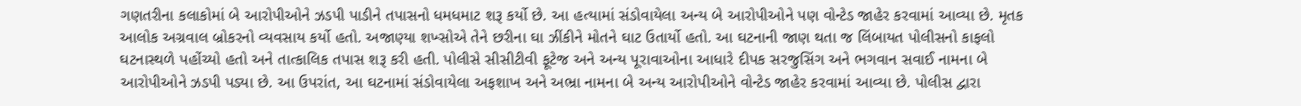ગણતરીના કલાકોમાં બે આરોપીઓને ઝડપી પાડીને તપાસનો ધમધમાટ શરૂ કર્યો છે. આ હત્યામાં સંડોવાયેલા અન્ય બે આરોપીઓને પણ વોન્ટેડ જાહેર કરવામાં આવ્યા છે. મૃતક આલોક અગ્રવાલ બ્રોકરનો વ્યવસાય કર્યો હતો. અજાણ્યા શખ્સોએ તેને છરીના ઘા ઝીંકીને મોતને ઘાટ ઉતાર્યો હતો. આ ઘટનાની જાણ થતા જ લિંબાયત પોલીસનો કાફલો ઘટનાસ્થળે પહોંચ્યો હતો અને તાત્કાલિક તપાસ શરૂ કરી હતી. પોલીસે સીસીટીવી ફૂટેજ અને અન્ય પૂરાવાઓના આધારે દીપક સરજુસિંગ અને ભગવાન સવાઈ નામના બે આરોપીઓને ઝડપી પડ્યા છે. આ ઉપરાંત, આ ઘટનામાં સંડોવાયેલા અફશાખ અને અભ્રા નામના બે અન્ય આરોપીઓને વોન્ટેડ જાહેર કરવામાં આવ્યા છે. પોલીસ દ્વારા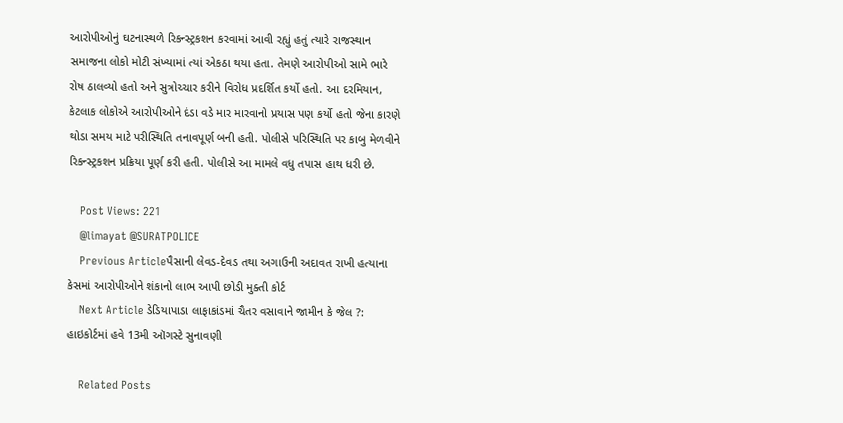આરોપીઓનું ઘટનાસ્થળે રિકન્સ્ટ્રકશન કરવામાં આવી રહ્યું હતું ત્યારે રાજસ્થાન સમાજના લોકો મોટી સંખ્યામાં ત્યાં એકઠા થયા હતા. તેમણે આરોપીઓ સામે ભારે રોષ ઠાલવ્યો હતો અને સુત્રોચ્ચાર કરીને વિરોધ પ્રદર્શિત કર્યો હતો. આ દરમિયાન, કેટલાક લોકોએ આરોપીઓને દંડા વડે માર મારવાનો પ્રયાસ પણ કર્યો હતો જેના કારણે થોડા સમય માટે પરીસ્થિતિ તનાવપૂર્ણ બની હતી. પોલીસે પરિસ્થિતિ પર કાબુ મેળવીને રિકન્સ્ટ્રકશન પ્રક્રિયા પૂર્ણ કરી હતી. પોલીસે આ મામલે વધુ તપાસ હાથ ધરી છે.

    Post Views: 221
    @limayat @SURATPOLICE
    Previous Articleપૈસાની લેવડ-દેવડ તથા અગાઉની અદાવત રાખી હત્યાના કેસમાં આરોપીઓને શંકાનો લાભ આપી છોડી મુક્તી કોર્ટ
    Next Article ડેડિયાપાડા લાફાકાંડમાં ચૈતર વસાવાને જામીન કે જેલ ?: હાઇકોર્ટમાં હવે 13મી ઑગસ્ટે સુનાવણી

    Related Posts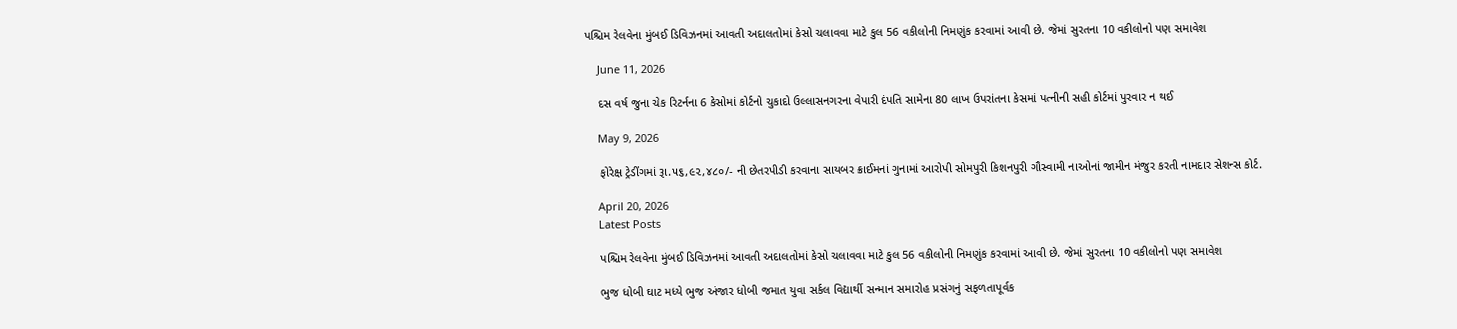પશ્ચિમ રેલવેના મુંબઈ ડિવિઝનમાં આવતી અદાલતોમાં કેસો ચલાવવા માટે કુલ 56 વકીલોની નિમણુંક કરવામાં આવી છે. જેમાં સુરતના 10 વકીલોનો પણ સમાવેશ

    June 11, 2026

    દસ વર્ષ જુના ચેક રિટર્નના 6 કેસોમાં કોર્ટનો ચુકાદો ઉલ્લાસનગરના વેપારી દંપતિ સામેના 80 લાખ ઉપરાંતના કેસમાં પત્નીની સહી કોર્ટમાં પુરવાર ન થઈ

    May 9, 2026

    ફોરેક્ષ ટ્રેડીંગમાં રૂા.૫૬,૯૨,૪૮૦/- ની છેતરપીડી કરવાના સાયબર ક્રાઈમનાં ગુનામાં આરોપી સોમપુરી કિશનપુરી ગૌસ્વામી નાઓનાં જામીન મંજુર કરતી નામદાર સેશન્સ કોર્ટ.

    April 20, 2026
    Latest Posts

    પશ્ચિમ રેલવેના મુંબઈ ડિવિઝનમાં આવતી અદાલતોમાં કેસો ચલાવવા માટે કુલ 56 વકીલોની નિમણુંક કરવામાં આવી છે. જેમાં સુરતના 10 વકીલોનો પણ સમાવેશ

    ભુજ ધોબી ઘાટ મધ્યે ભુજ અંજાર ધોબી જમાત યુવા સર્કલ વિદ્યાર્થી સન્માન સમારોહ પ્રસંગનું સફળતાપૂર્વક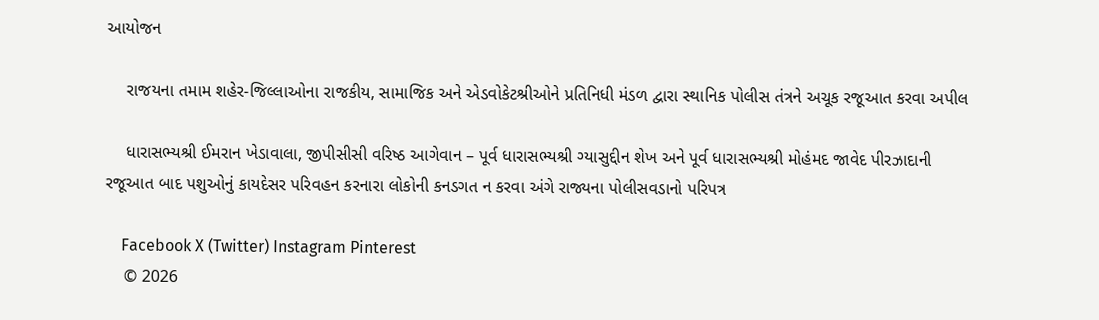આયોજન

    રાજયના તમામ શહેર-જિલ્લાઓના રાજકીય, સામાજિક અને એડવોકેટશ્રીઓને પ્રતિનિધી મંડળ દ્વારા સ્થાનિક પોલીસ તંત્રને અચૂક રજૂઆત કરવા અપીલ

    ધારાસભ્યશ્રી ઈમરાન ખેડાવાલા, જીપીસીસી વરિષ્ઠ આગેવાન – પૂર્વ ધારાસભ્યશ્રી ગ્યાસુદ્દીન શેખ અને પૂર્વ ધારાસભ્યશ્રી મોહંમદ જાવેદ પીરઝાદાની રજૂઆત બાદ પશુઓનું કાયદેસર પરિવહન કરનારા લોકોની કનડગત ન કરવા અંગે રાજ્યના પોલીસવડાનો પરિપત્ર

    Facebook X (Twitter) Instagram Pinterest
    © 2026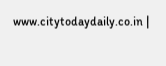www.citytodaydaily.co.in |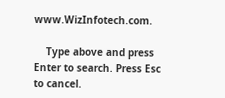www.WizInfotech.com.

    Type above and press Enter to search. Press Esc to cancel.